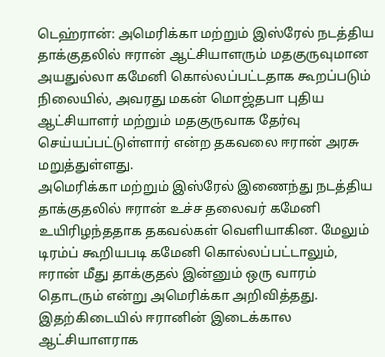டெஹ்ரான்: அமெரிக்கா மற்றும் இஸ்ரேல் நடத்திய தாக்குதலில் ஈரான் ஆட்சியாளரும் மதகுருவுமான அயதுல்லா கமேனி கொல்லப்பட்டதாக கூறப்படும் நிலையில், அவரது மகன் மொஜ்தபா புதிய ஆட்சியாளர் மற்றும் மதகுருவாக தேர்வு செய்யப்பட்டுள்ளார் என்ற தகவலை ஈரான் அரசு மறுத்துள்ளது.
அமெரிக்கா மற்றும் இஸ்ரேல் இணைந்து நடத்திய தாக்குதலில் ஈரான் உச்ச தலைவர் கமேனி உயிரிழந்ததாக தகவல்கள் வெளியாகின. மேலும் டிரம்ப் கூறியபடி கமேனி கொல்லப்பட்டாலும், ஈரான் மீது தாக்குதல் இன்னும் ஒரு வாரம் தொடரும் என்று அமெரிக்கா அறிவித்தது.
இதற்கிடையில் ஈரானின் இடைக்கால ஆட்சியாளராக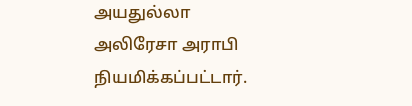அயதுல்லா அலிரேசா அராபி நியமிக்கப்பட்டார்.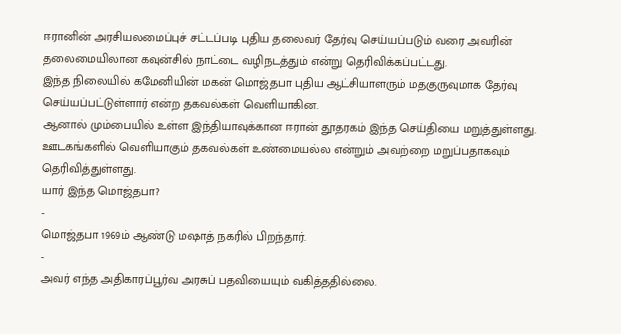ஈரானின் அரசியலமைப்புச் சட்டப்படி புதிய தலைவர் தேர்வு செய்யப்படும் வரை அவரின் தலைமையிலான கவுன்சில் நாட்டை வழிநடத்தும் என்று தெரிவிக்கப்பட்டது.
இந்த நிலையில் கமேனியின் மகன் மொஜ்தபா புதிய ஆட்சியாளரும் மதகுருவுமாக தேர்வு செய்யப்பட்டுள்ளார் என்ற தகவல்கள் வெளியாகின.
ஆனால் மும்பையில் உள்ள இந்தியாவுக்கான ஈரான் தூதரகம் இந்த செய்தியை மறுத்துள்ளது. ஊடகங்களில் வெளியாகும் தகவல்கள் உண்மையல்ல என்றும் அவற்றை மறுப்பதாகவும் தெரிவித்துள்ளது.
யார் இந்த மொஜ்தபா?
-
மொஜ்தபா 1969ம் ஆண்டு மஷாத் நகரில் பிறந்தார்.
-
அவர் எந்த அதிகாரப்பூர்வ அரசுப் பதவியையும் வகித்ததில்லை.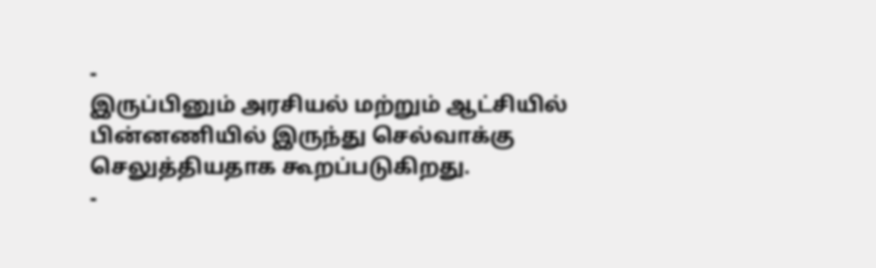-
இருப்பினும் அரசியல் மற்றும் ஆட்சியில் பின்னணியில் இருந்து செல்வாக்கு செலுத்தியதாக கூறப்படுகிறது.
-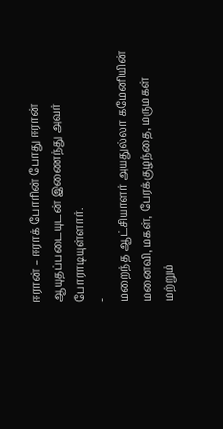ஈரான் – ஈராக் போரின் போது ஈரான் ஆயுதப்படையுடன் இணைந்து அவர் போராடியுள்ளார்.
-
மறைந்த ஆட்சியாளர் அயதுல்லா கமேனியின் மனைவி, மகள், பேரக்குழந்தை, மருமகள் மற்றும்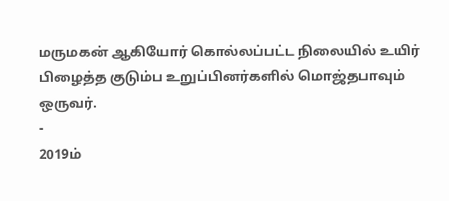மருமகன் ஆகியோர் கொல்லப்பட்ட நிலையில் உயிர் பிழைத்த குடும்ப உறுப்பினர்களில் மொஜ்தபாவும் ஒருவர்.
-
2019ம்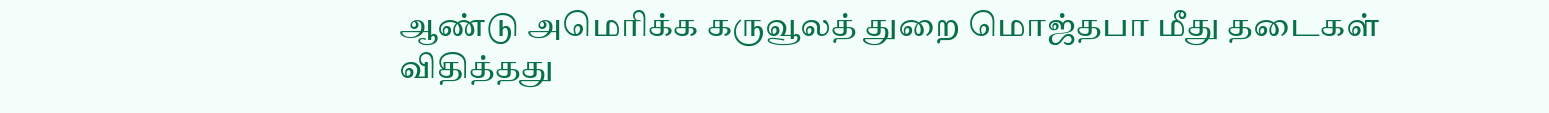ஆண்டு அமெரிக்க கருவூலத் துறை மொஜ்தபா மீது தடைகள் விதித்தது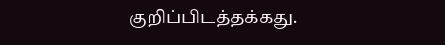குறிப்பிடத்தக்கது.